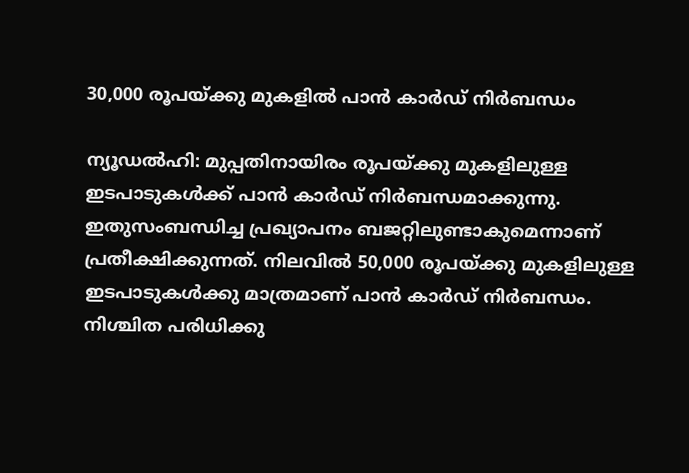30,000 രൂപയ്ക്കു മുകളില്‍ പാന്‍ കാര്‍ഡ് നിര്‍ബന്ധം

ന്യൂഡല്‍ഹി: മുപ്പതിനായിരം രൂപയ്ക്കു മുകളിലുള്ള ഇടപാടുകള്‍ക്ക് പാന്‍ കാര്‍ഡ് നിര്‍ബന്ധമാക്കുന്നു. ഇതുസംബന്ധിച്ച പ്രഖ്യാപനം ബജറ്റിലുണ്ടാകുമെന്നാണ് പ്രതീക്ഷിക്കുന്നത്. നിലവില്‍ 50,000 രൂപയ്ക്കു മുകളിലുള്ള ഇടപാടുകള്‍ക്കു മാത്രമാണ് പാന്‍ കാര്‍ഡ് നിര്‍ബന്ധം. നിശ്ചിത പരിധിക്കു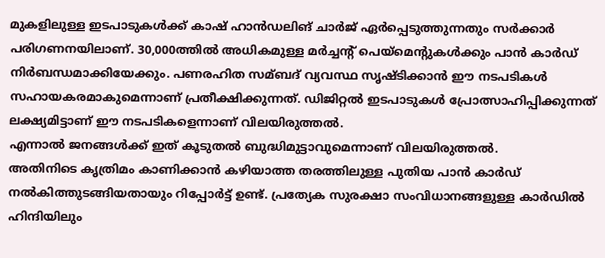മുകളിലുള്ള ഇടപാടുകള്‍ക്ക് കാഷ് ഹാന്‍ഡലിങ് ചാര്‍ജ് ഏര്‍പ്പെടുത്തുന്നതും സര്‍ക്കാര്‍ പരിഗണനയിലാണ്. 30,000ത്തില്‍ അധികമുള്ള മര്‍ച്ചന്റ് പെയ്‌മെന്റുകള്‍ക്കും പാന്‍ കാര്‍ഡ് നിര്‍ബന്ധമാക്കിയേക്കും. പണരഹിത സമ്ബദ് വ്യവസ്ഥ സൃഷ്ടിക്കാന്‍ ഈ നടപടികള്‍ സഹായകരമാകുമെന്നാണ് പ്രതീക്ഷിക്കുന്നത്. ഡിജിറ്റല്‍ ഇടപാടുകള്‍ പ്രോത്സാഹിപ്പിക്കുന്നത് ലക്ഷ്യമിട്ടാണ് ഈ നടപടികളെന്നാണ് വിലയിരുത്തല്‍.
എന്നാല്‍ ജനങ്ങള്‍ക്ക് ഇത് കൂടുതല്‍ ബുദ്ധിമുട്ടാവുമെന്നാണ് വിലയിരുത്തല്‍.
അതിനിടെ കൃത്രിമം കാണിക്കാന്‍ കഴിയാത്ത തരത്തിലുള്ള പുതിയ പാന്‍ കാര്‍ഡ് നല്‍കിത്തുടങ്ങിയതായും റിപ്പോര്‍ട്ട് ഉണ്ട്. പ്രത്യേക സുരക്ഷാ സംവിധാനങ്ങളുള്ള കാര്‍ഡില്‍ ഹിന്ദിയിലും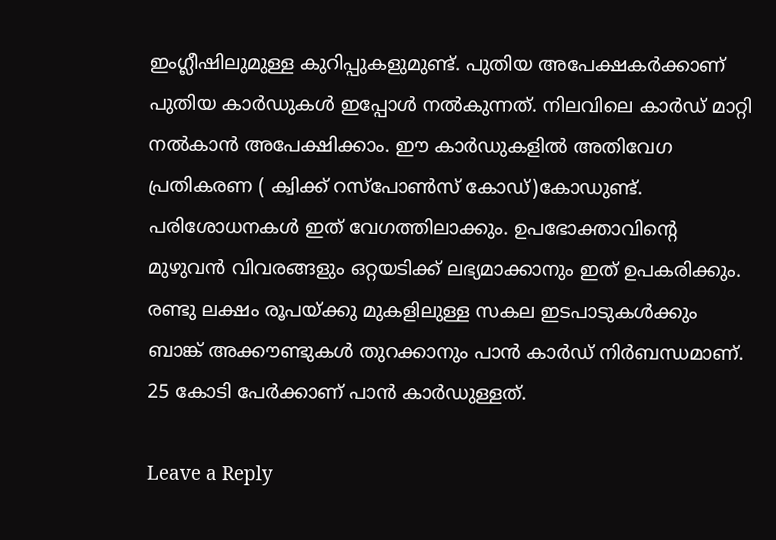ഇംഗ്ലീഷിലുമുള്ള കുറിപ്പുകളുമുണ്ട്. പുതിയ അപേക്ഷകര്‍ക്കാണ് പുതിയ കാര്‍ഡുകള്‍ ഇപ്പോള്‍ നല്‍കുന്നത്. നിലവിലെ കാര്‍ഡ് മാറ്റി നല്‍കാന്‍ അപേക്ഷിക്കാം. ഈ കാര്‍ഡുകളില്‍ അതിവേഗ പ്രതികരണ ( ക്വിക്ക് റസ്‌പോണ്‍സ് കോഡ്)കോഡുണ്ട്. പരിശോധനകള്‍ ഇത് വേഗത്തിലാക്കും. ഉപഭോക്താവിന്റെ മുഴുവന്‍ വിവരങ്ങളും ഒറ്റയടിക്ക് ലഭ്യമാക്കാനും ഇത് ഉപകരിക്കും. രണ്ടു ലക്ഷം രൂപയ്ക്കു മുകളിലുള്ള സകല ഇടപാടുകള്‍ക്കും ബാങ്ക് അക്കൗണ്ടുകള്‍ തുറക്കാനും പാന്‍ കാര്‍ഡ് നിര്‍ബന്ധമാണ്. 25 കോടി പേര്‍ക്കാണ് പാന്‍ കാര്‍ഡുള്ളത്.

Leave a Reply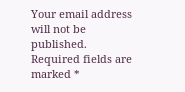Your email address will not be published. Required fields are marked *